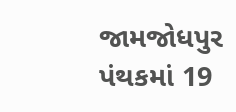જામજોધપુર પંથકમાં 19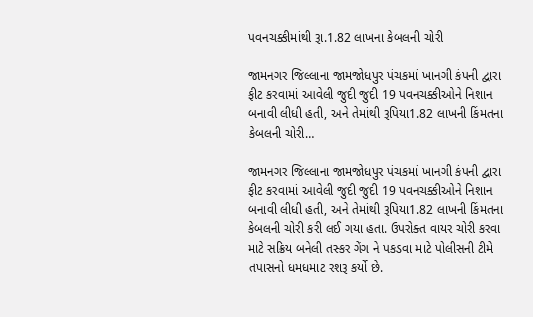પવનચક્કીમાંથી રૂા.1.82 લાખના કેબલની ચોરી

જામનગર જિલ્લાના જામજોધપુર પંચકમાં ખાનગી કંપની દ્વારા ફીટ કરવામાં આવેલી જુદી જુદી 19 પવનચક્કીઓને નિશાન બનાવી લીધી હતી, અને તેમાંથી રૂપિયા1.82 લાખની કિંમતના કેબલની ચોરી…

જામનગર જિલ્લાના જામજોધપુર પંચકમાં ખાનગી કંપની દ્વારા ફીટ કરવામાં આવેલી જુદી જુદી 19 પવનચક્કીઓને નિશાન બનાવી લીધી હતી, અને તેમાંથી રૂપિયા1.82 લાખની કિંમતના કેબલની ચોરી કરી લઈ ગયા હતા. ઉપરોક્ત વાયર ચોરી કરવા માટે સક્રિય બનેલી તસ્કર ગેંગ ને પકડવા માટે પોલીસની ટીમે તપાસનો ધમધમાટ રશરૂ કર્યો છે.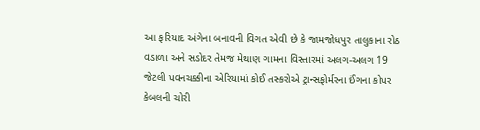આ ફરિયાદ અંગેના બનાવની વિગત એવી છે કે જામજોધપુર તાલુકાના રોઠ વડાળા અને સડોદર તેમજ મેથાણ ગામના વિસ્તારમાં અલગ-અલગ 19 જેટલી પવનચક્કીના એરિયામાં કોઈ તસ્કરોએ ટ્રાન્સફોર્મરના ઈંગના કોપર કેબલની ચોરી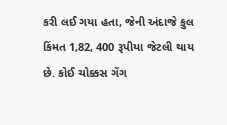કરી લઈ ગયા હતા, જેની અંદાજે કુલ કિંમત 1,82, 400 રૂપીયા જેટલી થાય છે. કોઈ ચોક્કસ ગેંગ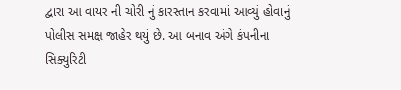દ્વારા આ વાયર ની ચોરી નું કારસ્તાન કરવામાં આવ્યું હોવાનું પોલીસ સમક્ષ જાહેર થયું છે. આ બનાવ અંગે કંપનીના સિક્યુરિટી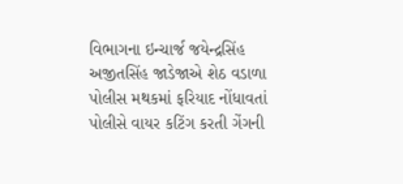વિભાગના ઇન્ચાર્જ જયેન્દ્રસિંહ અજીતસિંહ જાડેજાએ શેઠ વડાળા પોલીસ મથકમાં ફરિયાદ નોંધાવતાં પોલીસે વાયર કટિંગ કરતી ગેંગની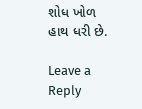શોધ ખોળ હાથ ધરી છે.

Leave a Reply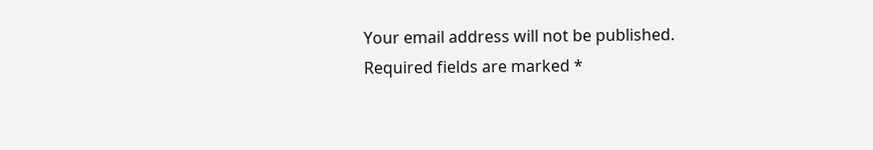Your email address will not be published. Required fields are marked *